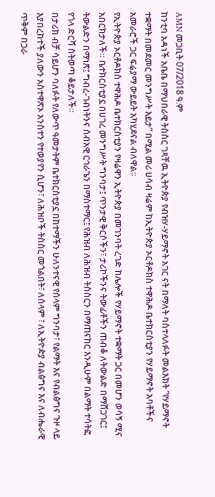AMN መጋቢት 07/2018 ዓ.ም
ከንቲባ አዳነች አቤቤ በማህበራዊ ትስስር ገጻቸዉ ኢትዮጵያ የብዝሃ-ሃይማኖት አገር ናት በማለት ባስተላለፉት መልእክት “የሃይማኖት ተቋማት በመደመር መንግሥት እይታ” በሚል መሪ ሀሳብ ዛሬም ከኢትዮጵያ ኦርቶዶክስ ተዋሕዶ ቤተክርስቲያን የሃይማኖት አባቶችና አመራሮች ጋር ፍሬያማ ውይይት አካሂደናል ብለዋል፡፡
የኢትዮጵያ ኦርቶዶክስ ተዋሕዶ ቤተክርስቲያን የዛሬዋን ኢትዮጵያ በመገንባት ረገድ ከሌሎች የሃይማኖት ተቋማት ጋር በመሆን ወሳኝ ሚና አበርክታለች። ቤተክርስቲያኗ በሀገረ መንግሥት ግንባታ፤ ጥንታዊ ቅርሶችን፣ ታሪኮችንና ትውፊቶችን ጠብቆ ለትውልድ በማሸጋገር፤ ትውልድን በማነጽ፤ ግብረ-ገብነትንና ሰብአዊ ርኅራኄን በማስተማር፤ የሕዝብ ለሕዝብ ትስስርን በማጠናከር እንዲሁም በልማት ተሳትፎ የጎላ ድርሻ ስትወጣ ቆይታለች።
በታሪክ ብቻ ሳይሆን ባለፉት የለውጥ ዓመታትም ቤተክርስቲያኗ በከተማችን ሁለንተናዊ የሰላም ግንባታ፣ የልማት እና የብልፅግና ጉዞ ላይ እያበረከተች ያለውን አስተዋጽኦ አንስተን የተወያየን ሲሆን፣ ለሕዝቦች ትስስር መጎልበት፣ ለሰላም ፣ ለኢትዮዽያ ብልፅግና እና ለብሔራዊ ጥቅም በጋራ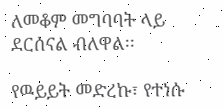ለመቆም መግባባት ላይ ደርሰናል ብለዋል፡፡

የዉይይት መድረኩ፣ የተነሱ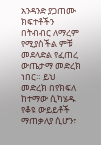አንዳንድ ያጋጠሙ ክፍተቶችን በትብብር ለማረም የሚያስችል ምቹ መደላድል የፈጠረ ውጤታማ መድረክ ነበር። ይህ መድረክ በየክፍለ ከተማው ሲካሄዱ የቆዩ ውይይቶች ማጠቃለያ ሲሆን፣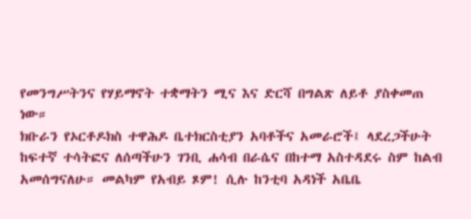የመንግሥትንና የሃይማኖት ተቋማትን ሚና እና ድርሻ በግልጽ ለይቶ ያስቀመጠ ነው።
ክቡራን የኦርቶዶክስ ተዋሕዶ ቤተክርስቲያን አባቶችና አመራሮች፤ ላደረጋችሁት ከፍተኛ ተሳትፎና ለሰጣችሁን ገንቢ ሐሳብ በራሴና በከተማ አስተዳደሩ ስም ከልብ አመሰግናለሁ። መልካም የአብይ ጾም! ሲሉ ከንቲባ አዳነች አቤቤ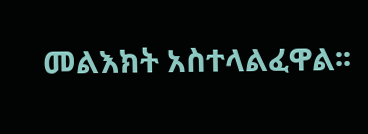መልእክት አስተላልፈዋል፡፡